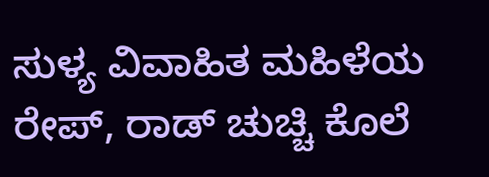ಸುಳ್ಯ ವಿವಾಹಿತ ಮಹಿಳೆಯ ರೇಪ್, ರಾಡ್ ಚುಚ್ಚಿ ಕೊಲೆ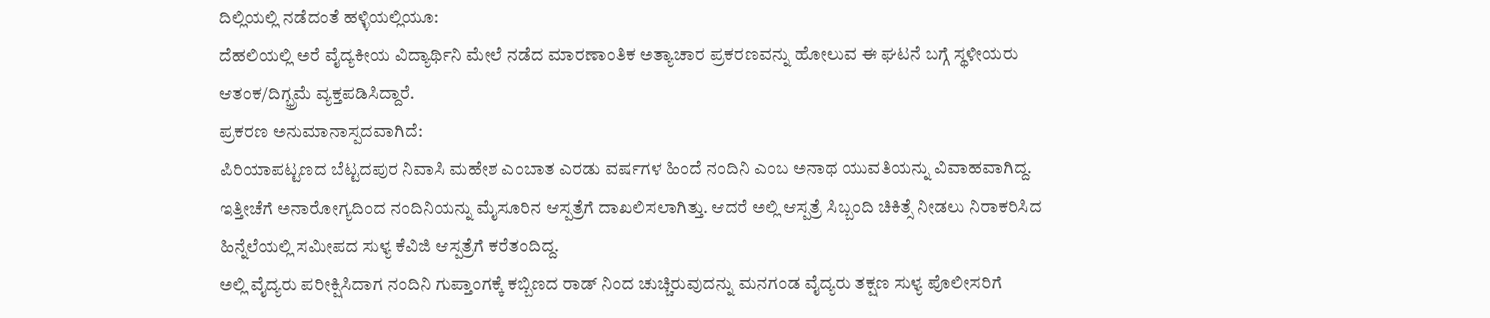ದಿಲ್ಲಿಯಲ್ಲಿ ನಡೆದಂತೆ ಹಳ್ಳಿಯಲ್ಲಿಯೂ:
ದೆಹಲಿಯಲ್ಲಿ ಅರೆ ವೈದ್ಯಕೀಯ ವಿದ್ಯಾರ್ಥಿನಿ ಮೇಲೆ ನಡೆದ ಮಾರಣಾಂತಿಕ ಅತ್ಯಾಚಾರ ಪ್ರಕರಣವನ್ನು ಹೋಲುವ ಈ ಘಟನೆ ಬಗ್ಗೆ ಸ್ಥಳೀಯರು ಆತಂಕ/ದಿಗ್ಭ್ರಮೆ ವ್ಯಕ್ತಪಡಿಸಿದ್ದಾರೆ.
ಪ್ರಕರಣ ಅನುಮಾನಾಸ್ಪದವಾಗಿದೆ:
ಪಿರಿಯಾಪಟ್ಟಣದ ಬೆಟ್ಟದಪುರ ನಿವಾಸಿ ಮಹೇಶ ಎಂಬಾತ ಎರಡು ವರ್ಷಗಳ ಹಿಂದೆ ನಂದಿನಿ ಎಂಬ ಅನಾಥ ಯುವತಿಯನ್ನು ವಿವಾಹವಾಗಿದ್ದ. ಇತ್ತೀಚೆಗೆ ಅನಾರೋಗ್ಯದಿಂದ ನಂದಿನಿಯನ್ನು ಮೈಸೂರಿನ ಆಸ್ಪತ್ರೆಗೆ ದಾಖಲಿಸಲಾಗಿತ್ತು. ಆದರೆ ಅಲ್ಲಿ ಆಸ್ಪತ್ರೆ ಸಿಬ್ಬಂದಿ ಚಿಕಿತ್ಸೆ ನೀಡಲು ನಿರಾಕರಿಸಿದ ಹಿನ್ನೆಲೆಯಲ್ಲಿ ಸಮೀಪದ ಸುಳ್ಯ ಕೆವಿಜಿ ಆಸ್ಪತ್ರೆಗೆ ಕರೆತಂದಿದ್ದ.
ಅಲ್ಲಿ ವೈದ್ಯರು ಪರೀಕ್ಷಿಸಿದಾಗ ನಂದಿನಿ ಗುಪ್ತಾಂಗಕ್ಕೆ ಕಬ್ಬಿಣದ ರಾಡ್ ನಿಂದ ಚುಚ್ಚಿರುವುದನ್ನು ಮನಗಂಡ ವೈದ್ಯರು ತಕ್ಷಣ ಸುಳ್ಯ ಪೊಲೀಸರಿಗೆ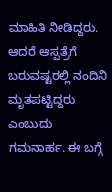ಮಾಹಿತಿ ನೀಡಿದ್ದರು. ಆದರೆ ಆಸ್ಪತ್ರೆಗೆ ಬರುವಷ್ಟರಲ್ಲಿ ನಂದಿನಿ ಮೃತಪಟ್ಟಿದ್ದರು ಎಂಬುದು ಗಮನಾರ್ಹ. ಈ ಬಗ್ಗೆ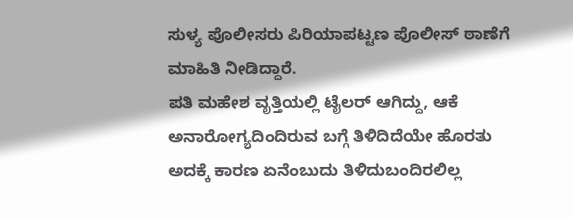ಸುಳ್ಯ ಪೊಲೀಸರು ಪಿರಿಯಾಪಟ್ಟಣ ಪೊಲೀಸ್ ಠಾಣೆಗೆ ಮಾಹಿತಿ ನೀಡಿದ್ದಾರೆ.
ಪತಿ ಮಹೇಶ ವೃತ್ತಿಯಲ್ಲಿ ಟೈಲರ್ ಆಗಿದ್ದು, ಆಕೆ ಅನಾರೋಗ್ಯದಿಂದಿರುವ ಬಗ್ಗೆ ತಿಳಿದಿದೆಯೇ ಹೊರತು ಅದಕ್ಕೆ ಕಾರಣ ಏನೆಂಬುದು ತಿಳಿದುಬಂದಿರಲಿಲ್ಲ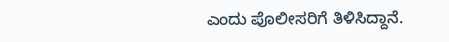ಎಂದು ಪೊಲೀಸರಿಗೆ ತಿಳಿಸಿದ್ದಾನೆ.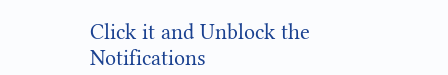Click it and Unblock the Notifications